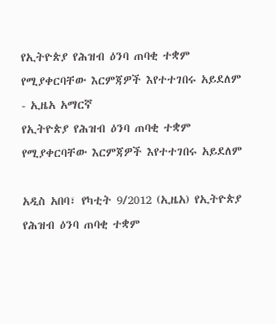የኢትዮጵያ የሕዝብ ዕንባ ጠባቂ ተቋም የሚያቀርባቸው እርምጃዎች እየተተገበሩ አይደለም - ኢዜአ አማርኛ
የኢትዮጵያ የሕዝብ ዕንባ ጠባቂ ተቋም የሚያቀርባቸው እርምጃዎች እየተተገበሩ አይደለም

አዲስ አበባ፣ የካቲት 9/2012 (ኢዜአ) የኢትዮጵያ የሕዝብ ዕንባ ጠባቂ ተቋም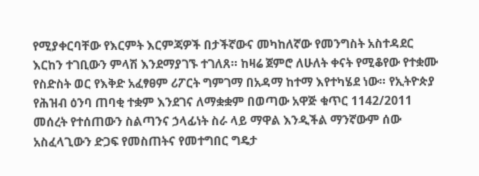የሚያቀርባቸው የእርምት እርምጃዎች በታችኛውና መካከለኛው የመንግስት አስተዳደር እርከን ተገቢውን ምላሽ እንደማያገኙ ተገለጸ። ከዛሬ ጀምሮ ለሁለት ቀናት የሚቆየው የተቋሙ የስድስት ወር የእቅድ አፈፃፀም ሪፖርት ግምገማ በአዳማ ከተማ እየተካሄደ ነው። የኢትዮጵያ የሕዝብ ዕንባ ጠባቂ ተቋም እንደገና ለማቋቋም በወጣው አዋጅ ቁጥር 1142/2011 መሰረት የተሰጠውን ስልጣንና ኃላፊነት ስራ ላይ ማዋል እንዲችል ማንኛውም ሰው አስፈላጊውን ድጋፍ የመስጠትና የመተግበር ግዴታ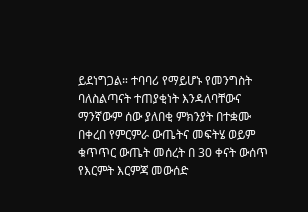ይደነግጋል። ተባባሪ የማይሆኑ የመንግስት ባለስልጣናት ተጠያቂነት እንዳለባቸውና ማንኛውም ሰው ያለበቂ ምክንያት በተቋሙ በቀረበ የምርምራ ውጤትና መፍትሄ ወይም ቁጥጥር ውጤት መሰረት በ 30 ቀናት ውሰጥ የእርምት እርምጃ መውሰድ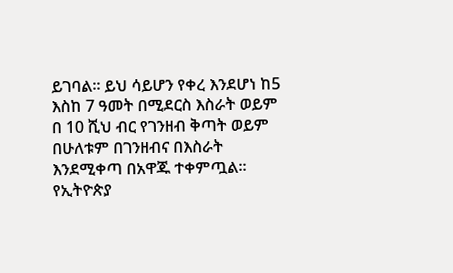ይገባል። ይህ ሳይሆን የቀረ እንደሆነ ከ5 እስከ 7 ዓመት በሚደርስ እስራት ወይም በ 10 ሺህ ብር የገንዘብ ቅጣት ወይም በሁለቱም በገንዘብና በእስራት እንደሚቀጣ በአዋጁ ተቀምጧል። የኢትዮጵያ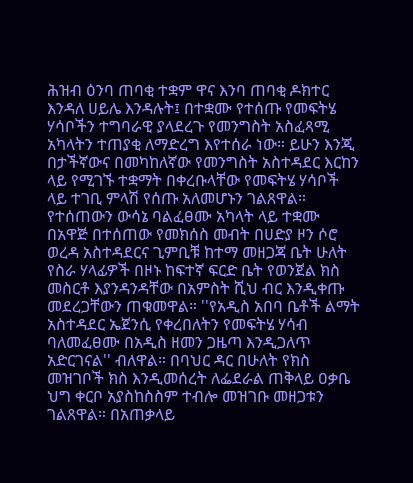ሕዝብ ዕንባ ጠባቂ ተቋም ዋና እንባ ጠባቂ ዶክተር እንዳለ ሀይሌ እንዳሉት፤ በተቋሙ የተሰጡ የመፍትሄ ሃሳቦችን ተግባራዊ ያላደረጉ የመንግስት አስፈጻሚ አካላትን ተጠያቂ ለማድረግ እየተሰራ ነው። ይሁን እንጂ በታችኛውና በመካከለኛው የመንግስት አስተዳደር እርከን ላይ የሚገኙ ተቋማት በቀረቡላቸው የመፍትሄ ሃሳቦች ላይ ተገቢ ምላሽ የሰጡ አለመሆኑን ገልጸዋል። የተሰጠውን ውሳኔ ባልፈፀሙ አካላት ላይ ተቋሙ በአዋጅ በተሰጠው የመክሰስ መብት በሀድያ ዞን ሶሮ ወረዳ አስተዳደርና ጊምቢቹ ከተማ መዘጋጃ ቤት ሁለት የስራ ሃላፊዎች በዞኑ ከፍተኛ ፍርድ ቤት የወንጀል ክስ መስርቶ እያንዳንዳቸው በአምስት ሺህ ብር እንዲቀጡ መደረጋቸውን ጠቁመዋል። ''የአዲስ አበባ ቤቶች ልማት አስተዳደር ኤጀንሲ የቀረበለትን የመፍትሄ ሃሳብ ባለመፈፀሙ በአዲስ ዘመን ጋዜጣ እንዲጋለጥ አድርገናል'' ብለዋል። በባህር ዳር በሁለት የክስ መዝገቦች ክስ እንዲመሰረት ለፌደራል ጠቅላይ ዐቃቤ ህግ ቀርቦ አያስከስስም ተብሎ መዝገቡ መዘጋቱን ገልጸዋል። በአጠቃላይ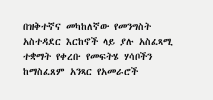በዝቅተኛና መካከለኛው የመንግስት አስተዳደር እርከኖች ላይ ያሉ አስፈጻሚ ተቋማት የቀረቡ የመፍትሄ ሃሳቦችን ከማስፈጸም አንጻር የአመራሮች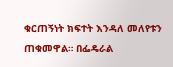ቁርጠኝነት ክፍተት እንዳለ መለየቱን ጠቁመዋል። በፌዴራል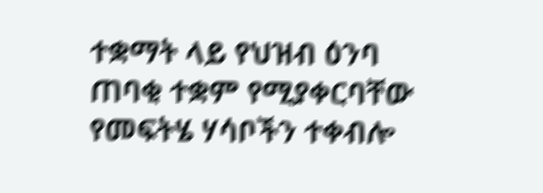ተቋማት ላይ የህዝብ ዕንባ ጠባቂ ተቋም የሚያቀርባቸው የመፍትሄ ሃሳቦችን ተቀብሎ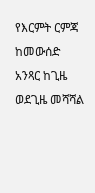የእርምት ርምጃ ከመውሰድ አንጻር ከጊዜ ወደጊዜ መሻሻል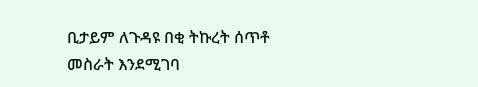ቢታይም ለጉዳዩ በቂ ትኩረት ሰጥቶ መስራት እንደሚገባ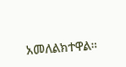አመለልክተዋል።